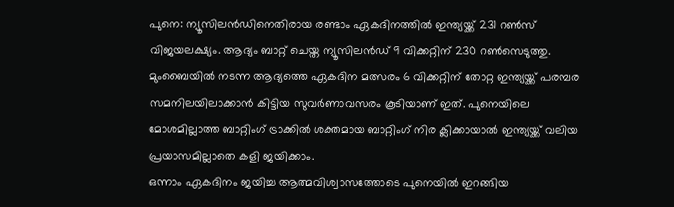പുനെ: ന്യൂസിലൻഡിനെതിരായ രണ്ടാം ഏകദിനത്തിൽ ഇന്ത്യയ്ക്ക് 231 റൺസ് വിജയലക്ഷ്യം. ആദ്യം ബാറ്റ് ചെയ്ത ന്യൂസിലൻഡ് 9 വിക്കറ്റിന് 230 റൺസെടുത്തു. മുംബൈയിൽ നടന്ന ആദ്യത്തെ ഏകദിന മത്സരം 6 വിക്കറ്റിന് തോറ്റ ഇന്ത്യയ്ക്ക് പരമ്പര സമനിലയിലാക്കാൻ കിട്ടിയ സുവർണാവസരം കൂടിയാണ് ഇത്. പുനെയിലെ മോശമില്ലാത്ത ബാറ്റിംഗ് ട്രാക്കിൽ ശക്തമായ ബാറ്റിംഗ് നിര ക്ലിക്കായാൽ ഇന്ത്യയ്ക്ക് വലിയ പ്രയാസമില്ലാതെ കളി ജയിക്കാം.
ഒന്നാം ഏകദിനം ജയിച്ച ആത്മവിശ്വാസത്തോടെ പുനെയിൽ ഇറങ്ങിയ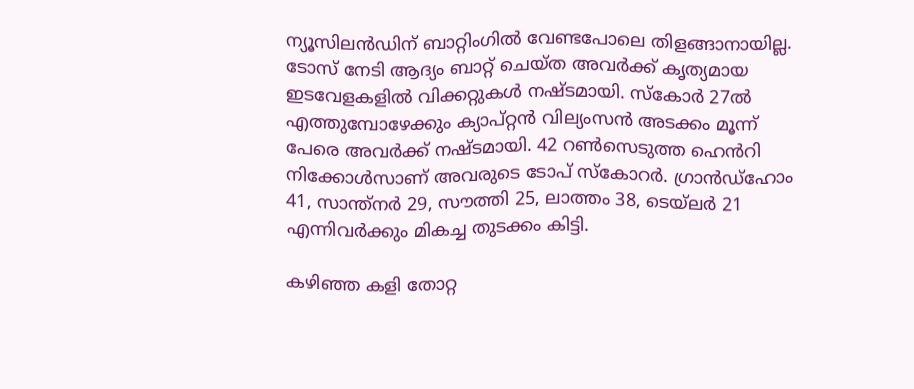ന്യൂസിലൻഡിന് ബാറ്റിംഗിൽ വേണ്ടപോലെ തിളങ്ങാനായില്ല. ടോസ് നേടി ആദ്യം ബാറ്റ് ചെയ്ത അവർക്ക് കൃത്യമായ ഇടവേളകളിൽ വിക്കറ്റുകൾ നഷ്ടമായി. സ്കോർ 27ൽ എത്തുമ്പോഴേക്കും ക്യാപ്റ്റൻ വില്യംസൻ അടക്കം മൂന്ന് പേരെ അവർക്ക് നഷ്ടമായി. 42 റൺസെടുത്ത ഹെൻറി നിക്കോൾസാണ് അവരുടെ ടോപ് സ്കോറർ. ഗ്രാൻഡ്ഹോം 41, സാന്ത്നർ 29, സൗത്തി 25, ലാത്തം 38, ടെയ്ലർ 21 എന്നിവർക്കും മികച്ച തുടക്കം കിട്ടി.

കഴിഞ്ഞ കളി തോറ്റ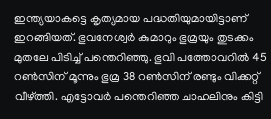ഇന്ത്യയാകട്ടെ കൃത്യമായ പദ്ധതിയുമായിട്ടാണ് ഇറങ്ങിയത്. ഭുവനേശ്വർ കുമാറും ഭുമ്രയും തുടക്കം മുതലേ പിടിച്ച് പന്തെറിഞ്ഞു. ഭുവി പത്തോവറിൽ 45 റൺസിന് മൂന്നും ഭുമ്ര 38 റൺസിന് രണ്ടും വിക്കറ്റ് വീഴ്ത്തി. എട്ടോവർ പന്തെറിഞ്ഞ ചാഹലിനും കിട്ടി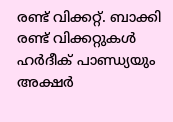രണ്ട് വിക്കറ്റ്. ബാക്കി രണ്ട് വിക്കറ്റുകൾ ഹർദീക് പാണ്ഡ്യയും അക്ഷർ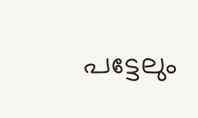പട്ടേലും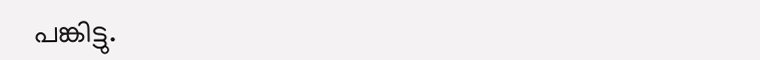പങ്കിട്ടു.